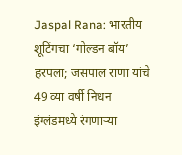Jaspal Rana: भारतीय शूटिंगचा ‘गोल्डन बॉय’ हरपला; जसपाल राणा यांचे 49 व्या वर्षी निधन
इंग्लंडमध्ये रंगणाऱ्या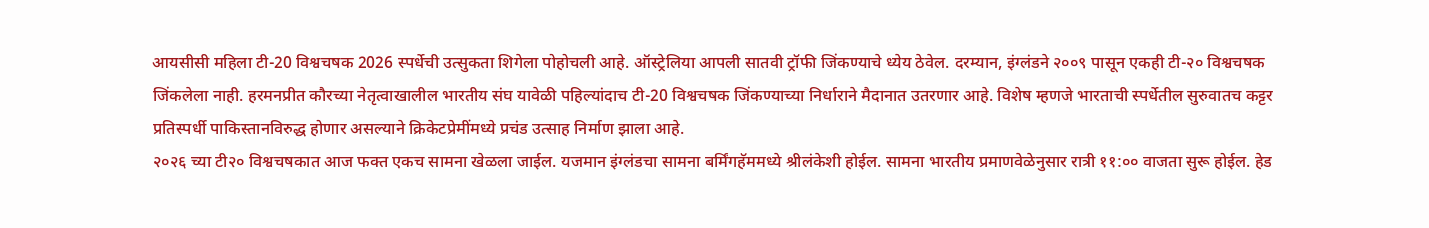आयसीसी महिला टी-20 विश्वचषक 2026 स्पर्धेची उत्सुकता शिगेला पोहोचली आहे. ऑस्ट्रेलिया आपली सातवी ट्रॉफी जिंकण्याचे ध्येय ठेवेल. दरम्यान, इंग्लंडने २००९ पासून एकही टी-२० विश्वचषक जिंकलेला नाही. हरमनप्रीत कौरच्या नेतृत्वाखालील भारतीय संघ यावेळी पहिल्यांदाच टी-20 विश्वचषक जिंकण्याच्या निर्धाराने मैदानात उतरणार आहे. विशेष म्हणजे भारताची स्पर्धेतील सुरुवातच कट्टर प्रतिस्पर्धी पाकिस्तानविरुद्ध होणार असल्याने क्रिकेटप्रेमींमध्ये प्रचंड उत्साह निर्माण झाला आहे.
२०२६ च्या टी२० विश्वचषकात आज फक्त एकच सामना खेळला जाईल. यजमान इंग्लंडचा सामना बर्मिंगहॅममध्ये श्रीलंकेशी होईल. सामना भारतीय प्रमाणवेळेनुसार रात्री ११:०० वाजता सुरू होईल. हेड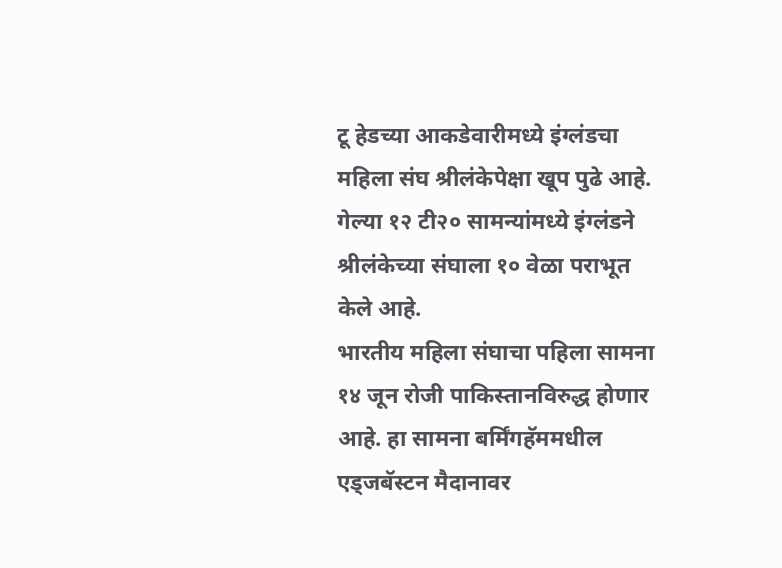टू हेडच्या आकडेवारीमध्ये इंग्लंडचा महिला संघ श्रीलंकेपेक्षा खूप पुढे आहे. गेल्या १२ टी२० सामन्यांमध्ये इंग्लंडने श्रीलंकेच्या संघाला १० वेळा पराभूत केले आहे.
भारतीय महिला संघाचा पहिला सामना १४ जून रोजी पाकिस्तानविरुद्ध होणार आहे. हा सामना बर्मिंगहॅममधील एड्जबॅस्टन मैदानावर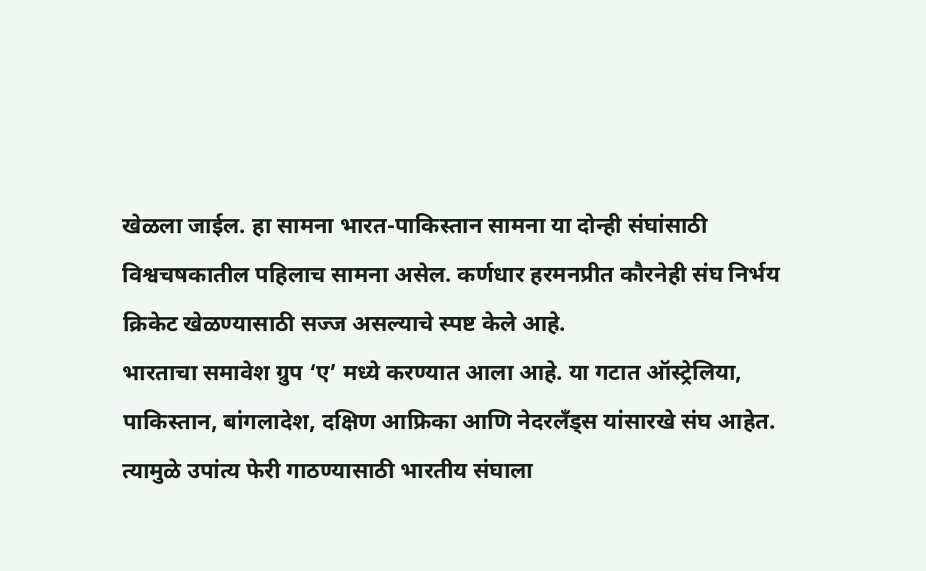खेळला जाईल. हा सामना भारत-पाकिस्तान सामना या दोन्ही संघांसाठी विश्वचषकातील पहिलाच सामना असेल. कर्णधार हरमनप्रीत कौरनेही संघ निर्भय क्रिकेट खेळण्यासाठी सज्ज असल्याचे स्पष्ट केले आहे.
भारताचा समावेश ग्रुप ‘ए’ मध्ये करण्यात आला आहे. या गटात ऑस्ट्रेलिया, पाकिस्तान, बांगलादेश, दक्षिण आफ्रिका आणि नेदरलँड्स यांसारखे संघ आहेत. त्यामुळे उपांत्य फेरी गाठण्यासाठी भारतीय संघाला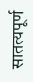सातत्यपूर्ण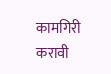कामगिरी करावी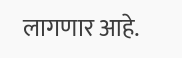लागणार आहे.